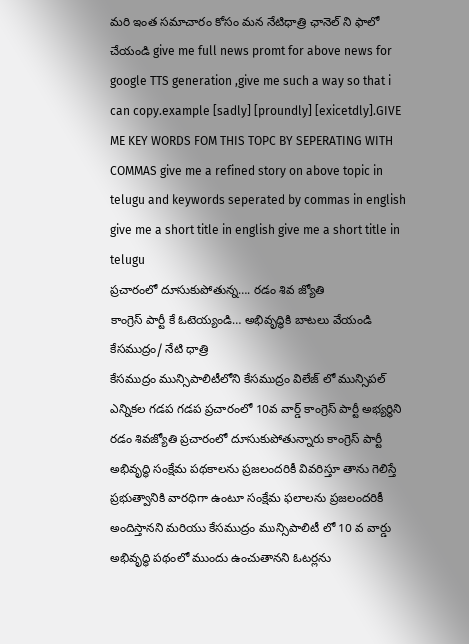మరి ఇంత సమాచారం కోసం మన నేటిధాత్రి ఛానెల్ ని ఫాలో చేయండి give me full news promt for above news for google TTS generation ,give me such a way so that i can copy.example [sadly] [proundly] [exicetdly].GIVE ME KEY WORDS FOM THIS TOPC BY SEPERATING WITH COMMAS give me a refined story on above topic in telugu and keywords seperated by commas in english give me a short title in english give me a short title in telugu
ప్రచారంలో దూసుకుపోతున్న…. రడం శివ జ్యోతి
కాంగ్రెస్ పార్టీ కే ఓటెయ్యండి… అభివృద్ధికి బాటలు వేయండి
కేసముద్రం/ నేటి ధాత్రి
కేసముద్రం మున్సిపాలిటీలోని కేసముద్రం విలేజ్ లో మున్సిపల్ ఎన్నికల గడప గడప ప్రచారంలో 10వ వార్డ్ కాంగ్రెస్ పార్టీ అభ్యర్థిని రడం శివజ్యోతి ప్రచారంలో దూసుకుపోతున్నారు కాంగ్రెస్ పార్టీ అభివృద్ధి సంక్షేమ పథకాలను ప్రజలందరికీ వివరిస్తూ తాను గెలిస్తే ప్రభుత్వానికి వారధిగా ఉంటూ సంక్షేమ ఫలాలను ప్రజలందరికీ అందిస్తానని మరియు కేసముద్రం మున్సిపాలిటీ లో 10 వ వార్డు అభివృద్ధి పథంలో ముందు ఉంచుతానని ఓటర్లను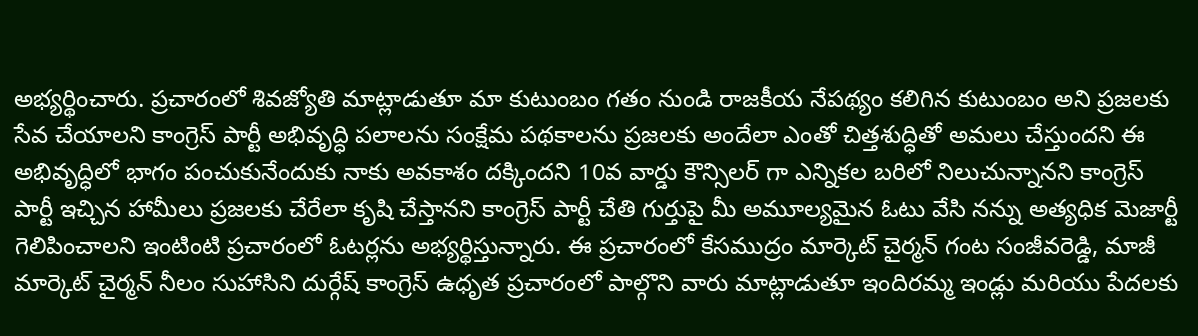అభ్యర్థించారు. ప్రచారంలో శివజ్యోతి మాట్లాడుతూ మా కుటుంబం గతం నుండి రాజకీయ నేపథ్యం కలిగిన కుటుంబం అని ప్రజలకు సేవ చేయాలని కాంగ్రెస్ పార్టీ అభివృద్ధి పలాలను సంక్షేమ పథకాలను ప్రజలకు అందేలా ఎంతో చిత్తశుద్ధితో అమలు చేస్తుందని ఈ అభివృద్ధిలో భాగం పంచుకునేందుకు నాకు అవకాశం దక్కిందని 10వ వార్డు కౌన్సిలర్ గా ఎన్నికల బరిలో నిలుచున్నానని కాంగ్రెస్ పార్టీ ఇచ్చిన హామీలు ప్రజలకు చేరేలా కృషి చేస్తానని కాంగ్రెస్ పార్టీ చేతి గుర్తుపై మీ అమూల్యమైన ఓటు వేసి నన్ను అత్యధిక మెజార్టీ గెలిపించాలని ఇంటింటి ప్రచారంలో ఓటర్లను అభ్యర్థిస్తున్నారు. ఈ ప్రచారంలో కేసముద్రం మార్కెట్ చైర్మన్ గంట సంజీవరెడ్డి, మాజీ మార్కెట్ చైర్మన్ నీలం సుహాసిని దుర్గేష్ కాంగ్రెస్ ఉధృత ప్రచారంలో పాల్గొని వారు మాట్లాడుతూ ఇందిరమ్మ ఇండ్లు మరియు పేదలకు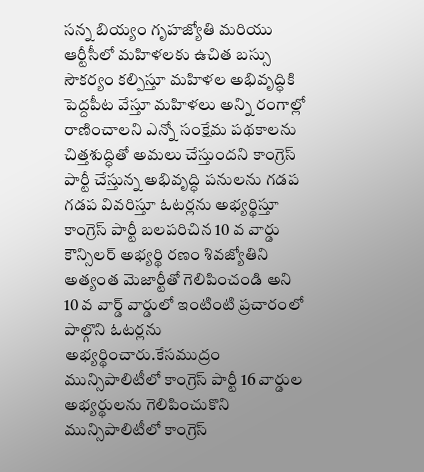సన్న బియ్యం గృహజ్యోతి మరియు ఆర్టీసీలో మహిళలకు ఉచిత బస్సు సౌకర్యం కల్పిస్తూ మహిళల అభివృద్ధికి పెద్దపీట వేస్తూ మహిళలు అన్ని రంగాల్లో రాణించాలని ఎన్నో సంక్షేమ పథకాలను చిత్తశుద్ధితో అమలు చేస్తుందని కాంగ్రెస్ పార్టీ చేస్తున్న అభివృద్ధి పనులను గడప గడప వివరిస్తూ ఓటర్లను అభ్యర్థిస్తూ కాంగ్రెస్ పార్టీ బలపరిచిన 10 వ వార్డు కౌన్సిలర్ అభ్యర్థి రణం శివజ్యోతిని అత్యంత మెజార్టీతో గెలిపించండి అని 10 వ వార్డ్ వార్డులో ఇంటింటి ప్రచారంలో పాల్గొని ఓటర్లను అభ్యర్థించారు.కేసముద్రం మున్సిపాలిటీలో కాంగ్రెస్ పార్టీ 16 వార్డుల అభ్యర్థులను గెలిపించుకొని మున్సిపాలిటీలో కాంగ్రెస్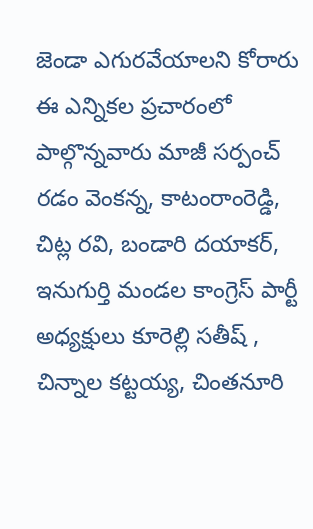జెండా ఎగురవేయాలని కోరారు ఈ ఎన్నికల ప్రచారంలో పాల్గొన్నవారు మాజీ సర్పంచ్ రడం వెంకన్న, కాటంరాంరెడ్డి, చిట్ల రవి, బండారి దయాకర్, ఇనుగుర్తి మండల కాంగ్రెస్ పార్టీ అధ్యక్షులు కూరెల్లి సతీష్ , చిన్నాల కట్టయ్య, చింతనూరి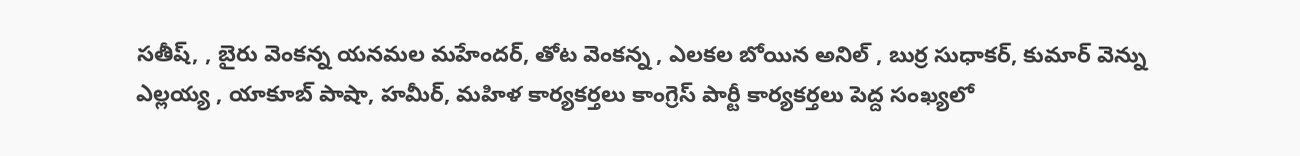సతీష్, , బైరు వెంకన్న యనమల మహేందర్, తోట వెంకన్న , ఎలకల బోయిన అనిల్ , బుర్ర సుధాకర్, కుమార్ వెన్ను ఎల్లయ్య , యాకూబ్ పాషా, హమీర్, మహిళ కార్యకర్తలు కాంగ్రెస్ పార్టీ కార్యకర్తలు పెద్ద సంఖ్యలో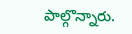పాల్గొన్నారు.